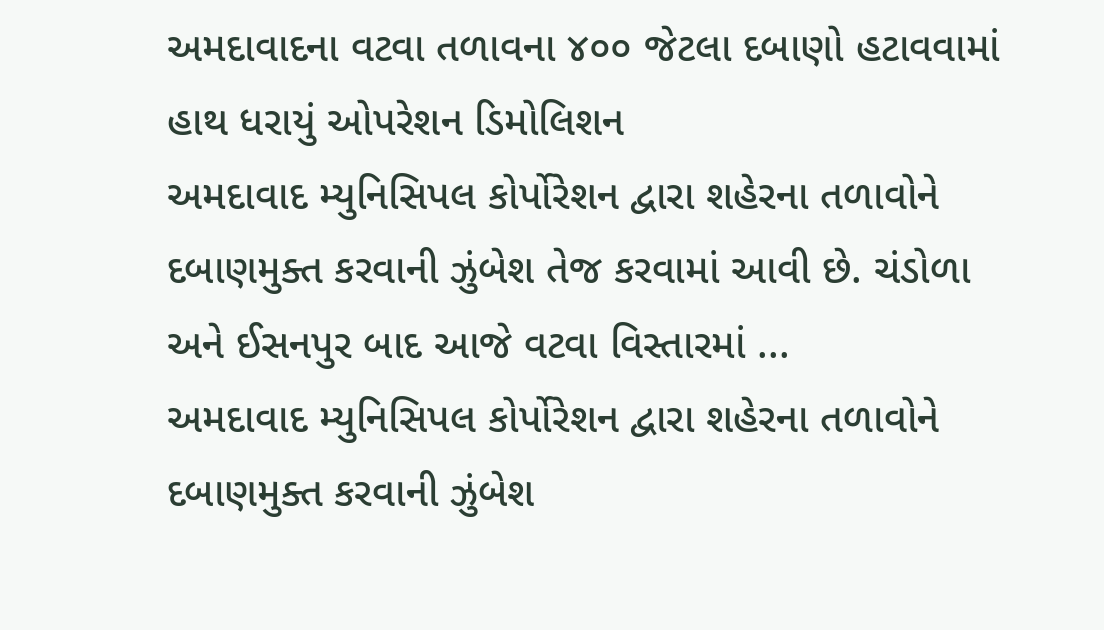અમદાવાદના વટવા તળાવના ૪૦૦ જેટલા દબાણો હટાવવામાં હાથ ધરાયું ઓપરેશન ડિમોલિશન
અમદાવાદ મ્યુનિસિપલ કોર્પોરેશન દ્વારા શહેરના તળાવોને દબાણમુક્ત કરવાની ઝુંબેશ તેજ કરવામાં આવી છે. ચંડોળા અને ઈસનપુર બાદ આજે વટવા વિસ્તારમાં ...
અમદાવાદ મ્યુનિસિપલ કોર્પોરેશન દ્વારા શહેરના તળાવોને દબાણમુક્ત કરવાની ઝુંબેશ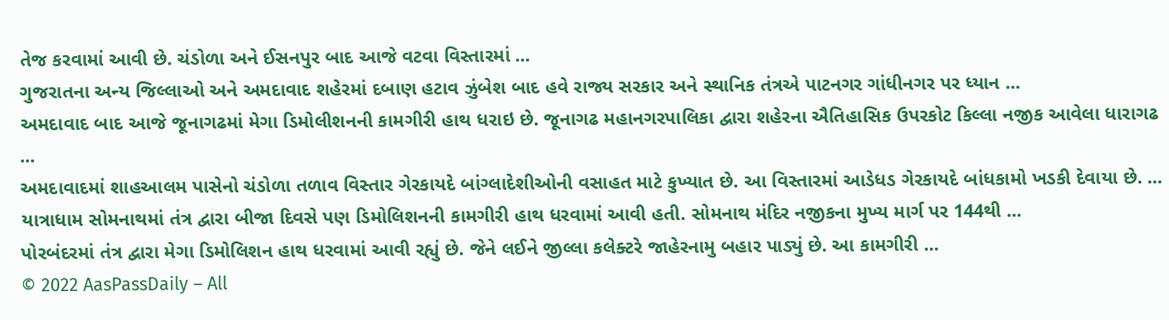તેજ કરવામાં આવી છે. ચંડોળા અને ઈસનપુર બાદ આજે વટવા વિસ્તારમાં ...
ગુજરાતના અન્ય જિલ્લાઓ અને અમદાવાદ શહેરમાં દબાણ હટાવ ઝુંબેશ બાદ હવે રાજ્ય સરકાર અને સ્થાનિક તંત્રએ પાટનગર ગાંધીનગર પર ધ્યાન ...
અમદાવાદ બાદ આજે જૂનાગઢમાં મેગા ડિમોલીશનની કામગીરી હાથ ધરાઇ છે. જૂનાગઢ મહાનગરપાલિકા દ્વારા શહેરના ઐતિહાસિક ઉપરકોટ કિલ્લા નજીક આવેલા ધારાગઢ ...
અમદાવાદમાં શાહઆલમ પાસેનો ચંડોળા તળાવ વિસ્તાર ગેરકાયદે બાંગ્લાદેશીઓની વસાહત માટે કુખ્યાત છે. આ વિસ્તારમાં આડેધડ ગેરકાયદે બાંધકામો ખડકી દેવાયા છે. ...
યાત્રાધામ સોમનાથમાં તંત્ર દ્વારા બીજા દિવસે પણ ડિમોલિશનની કામગીરી હાથ ધરવામાં આવી હતી. સોમનાથ મંદિર નજીકના મુખ્ય માર્ગ પર 144થી ...
પોરબંદરમાં તંત્ર દ્વારા મેગા ડિમોલિશન હાથ ધરવામાં આવી રહ્યું છે. જેને લઈને જીલ્લા કલેક્ટરે જાહેરનામુ બહાર પાડ્યું છે. આ કામગીરી ...
© 2022 AasPassDaily – All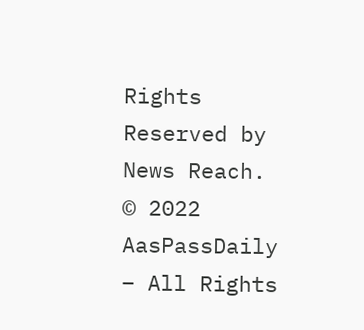Rights Reserved by News Reach.
© 2022 AasPassDaily – All Rights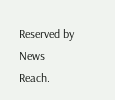Reserved by News Reach.